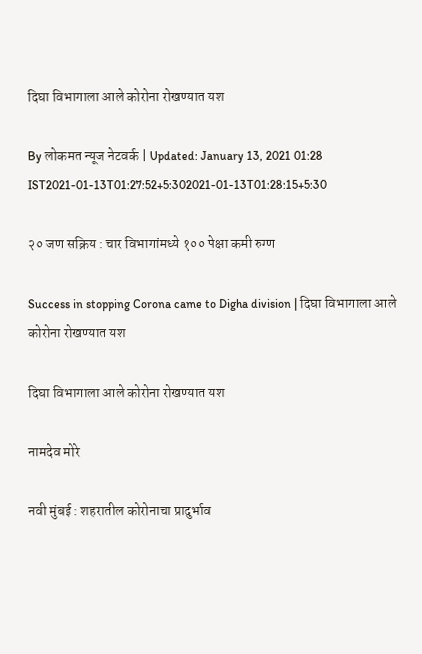दिघा विभागाला आले कोरोना रोखण्यात यश

By लोकमत न्यूज नेटवर्क | Updated: January 13, 2021 01:28 IST2021-01-13T01:27:52+5:302021-01-13T01:28:15+5:30

२० जण सक्रिय : चार विभागांमध्ये १०० पेक्षा कमी रुग्ण

Success in stopping Corona came to Digha division | दिघा विभागाला आले कोरोना रोखण्यात यश

दिघा विभागाला आले कोरोना रोखण्यात यश

नामदेव मोरे

नवी मुंबई : शहरातील कोरोनाचा प्रादुर्भाव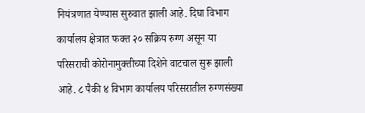नियंत्रणात येण्यास सुरुवात झाली आहे. दिघा विभाग कार्यालय क्षेत्रात फक्त २० सक्रिय रुग्ण असून या परिसराची कोरोनामुक्तीच्या दिशेने वाटचाल सुरू झाली आहे. ८ पैकी ४ विभाग कार्यालय परिसरातील रुग्णसंख्या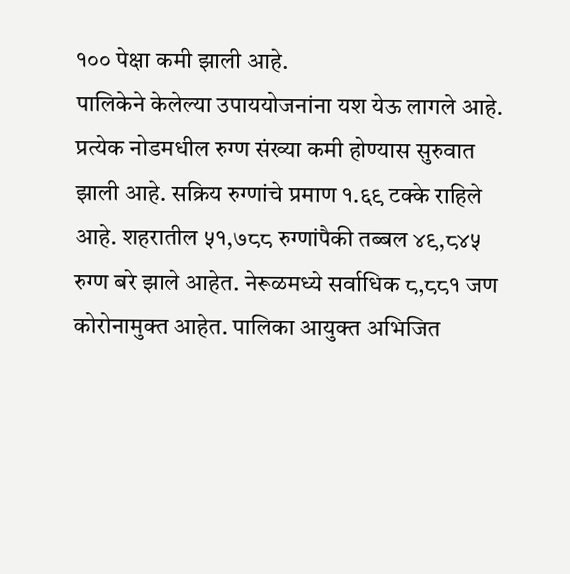१०० पेक्षा कमी झाली आहे.
पालिकेने केलेल्या उपाययोजनांना यश येऊ लागले आहे. प्रत्येक नोडमधील रुग्ण संख्या कमी होण्यास सुरुवात झाली आहे. सक्रिय रुग्णांचे प्रमाण १.६९ टक्के राहिले आहे. शहरातील ५१,७८८ रुग्णांपैकी तब्बल ४९,८४५ रुग्ण बरे झाले आहेत. नेरूळमध्ये सर्वाधिक ८,८८१ जण कोरोनामुक्त आहेत. पालिका आयुक्त अभिजित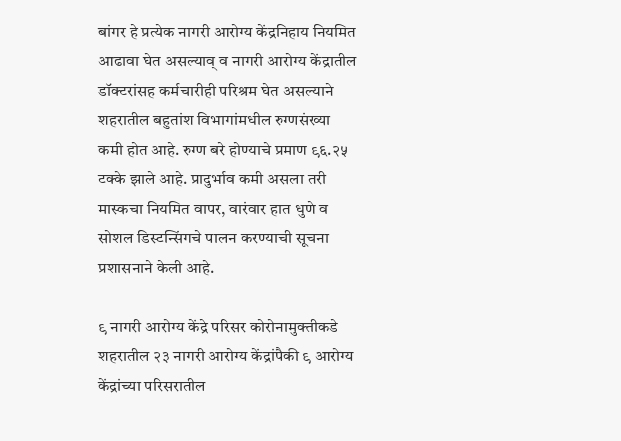बांगर हे प्रत्येक नागरी आरोग्य केंद्रनिहाय नियमित आढावा घेत असल्याव् व नागरी आरोग्य केंद्रातील डॉक्टरांसह कर्मचारीही परिश्रम घेत असल्याने शहरातील बहुतांश विभागांमधील रुग्णसंख्या कमी होत आहे. रुग्ण बरे होण्याचे प्रमाण ९६.२५ टक्के झाले आहे. प्रादुर्भाव कमी असला तरी  मास्कचा नियमित वापर, वारंवार हात धुणे व सोशल डिस्टन्सिंगचे पालन करण्याची सूचना प्रशासनाने केली आहे.

९ नागरी आरोग्य केंद्रे परिसर कोरोनामुक्तीकडे
शहरातील २३ नागरी आरोग्य केंद्रांपैकी ९ आरोग्य केंद्रांच्या परिसरातील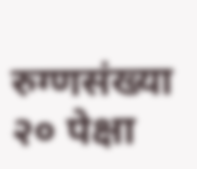रुग्णसंख्या २० पेक्षा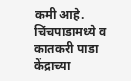कमी आहे. चिंचपाडामध्ये व कातकरी पाडा केंद्राच्या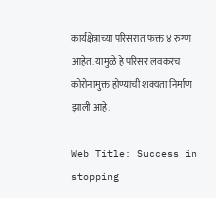कार्यक्षेत्राच्या परिसरात फक्त ४ रुग्ण आहेत. यामुळे हे परिसर लवकरच कोरोनामुक्त होण्याची शक्यता निर्माण झाली आहे.

Web Title: Success in stopping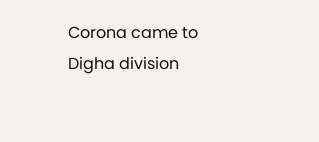Corona came to Digha division